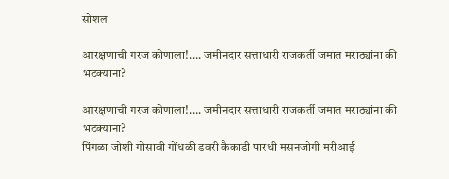सोशल

आरक्षणाची गरज कोणाला!…. जमीनदार सत्ताधारी राजकर्ती जमात मराठ्यांना की भटक्याना?

आरक्षणाची गरज कोणाला!…. जमीनदार सत्ताधारी राजकर्ती जमात मराठ्यांना की भटक्याना?
पिंगळा जोशी गोसावी गोंधळी डवरी कैकाडी पारधी मसनजोगी मरीआई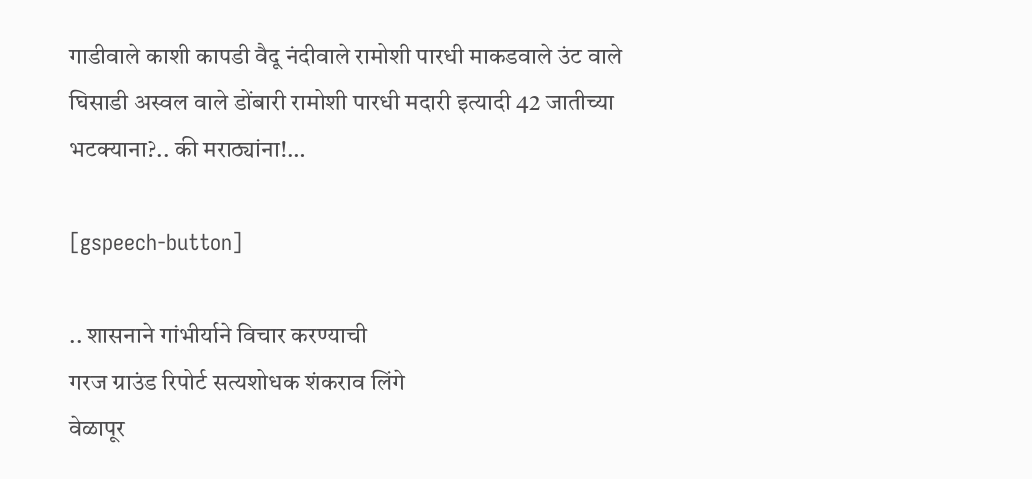गाडीवाले काशी कापडी वैदू नंदीवाले रामोशी पारधी माकडवाले उंट वाले घिसाडी अस्वल वाले डोंबारी रामोशी पारधी मदारी इत्यादी 42 जातीच्या भटक्याना?.. की मराठ्यांना!…

[gspeech-button]

.. शासनाने गांभीर्याने विचार करण्याची
गरज ग्राउंड रिपोर्ट सत्यशोधक शंकराव लिंगे
वेळापूर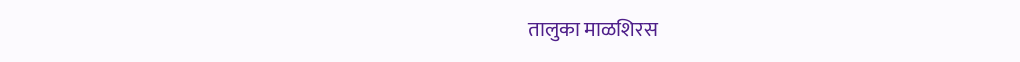तालुका माळशिरस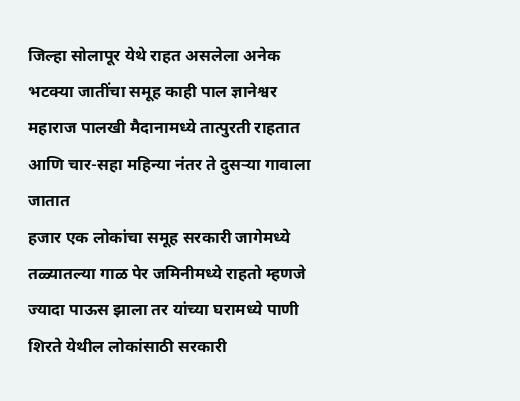जिल्हा सोलापूर येथे राहत असलेला अनेक भटक्या जातींचा समूह काही पाल ज्ञानेश्वर महाराज पालखी मैदानामध्ये तात्पुरती राहतात आणि चार-सहा महिन्या नंतर ते दुसऱ्या गावाला जातात
हजार एक लोकांचा समूह सरकारी जागेमध्ये तळ्यातल्या गाळ पेर जमिनीमध्ये राहतो म्हणजे ज्यादा पाऊस झाला तर यांच्या घरामध्ये पाणी शिरते येथील लोकांसाठी सरकारी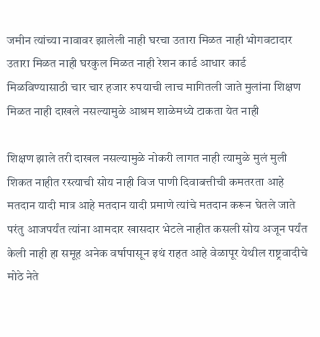जमीन त्यांच्या नावावर झालेली नाही घरचा उतारा मिळत नाही भोगवटादार उतारा मिळत नाही घरकुल मिळत नाही रेशन कार्ड आधार कार्ड मिळविण्यासाठी चार चार हजार रुपयाची लाच मागितली जाते मुलांना शिक्षण मिळत नाही दाखले नसल्यामुळे आश्रम शाळेमध्ये टाकता येत नाही

शिक्षण झाले तरी दाखल नसल्यामुळे नोकरी लागत नाही त्यामुळे मुलं मुली शिकत नाहीत रस्त्याची सोय नाही विज पाणी दिवाबत्तीची कमतरता आहे मतदान यादी मात्र आहे मतदान यादी प्रमाणे त्यांचे मतदान करून घेतले जाते परंतु आजपर्यंत त्यांना आमदार खासदार भेटले नाहीत कसली सोय अजून पर्यंत केली नाही हा समूह अनेक वर्षापासून इथं राहत आहे वेळापूर येथील राष्ट्रवादीचे मोठे नेते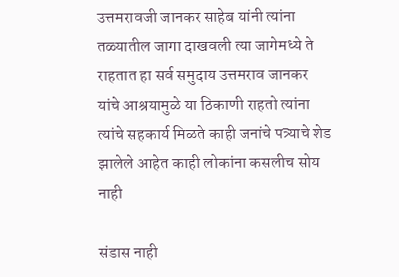उत्तमरावजी जानकर साहेब यांनी त्यांना तळ्यातील जागा दाखवली त्या जागेमध्ये ते राहतात हा सर्व समुदाय उत्तमराव जानकर यांचे आश्रयामुळे या ठिकाणी राहतो त्यांना त्यांचे सहकार्य मिळते काही जनांचे पत्र्याचे शेड झालेले आहेत काही लोकांना कसलीच सोय नाही

संडास नाही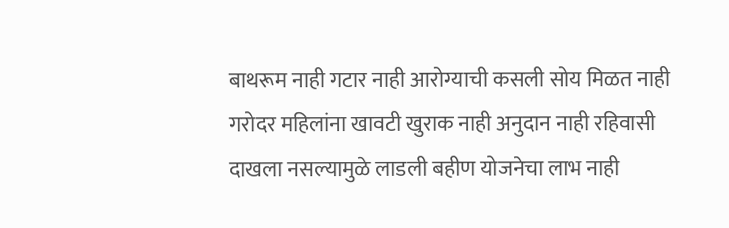बाथरूम नाही गटार नाही आरोग्याची कसली सोय मिळत नाही गरोदर महिलांना खावटी खुराक नाही अनुदान नाही रहिवासी दाखला नसल्यामुळे लाडली बहीण योजनेचा लाभ नाही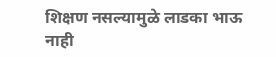शिक्षण नसल्यामुळे लाडका भाऊ नाही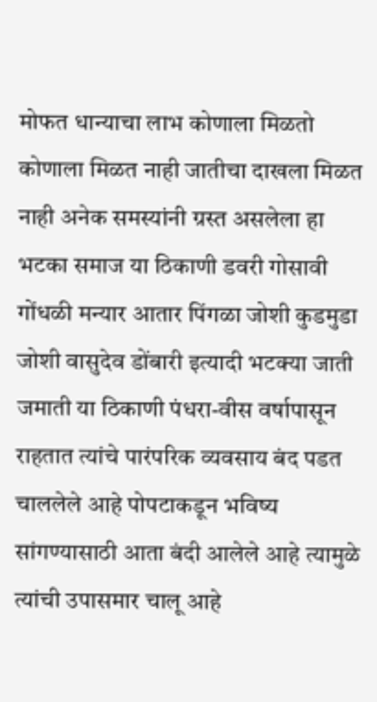मोफत धान्याचा लाभ कोणाला मिळतो कोणाला मिळत नाही जातीचा दाखला मिळत नाही अनेक समस्यांनी ग्रस्त असलेला हा भटका समाज या ठिकाणी डवरी गोसावी गोंधळी मन्यार आतार पिंगळा जोशी कुडमुडा जोशी वासुदेव डोंबारी इत्यादी भटक्या जाती जमाती या ठिकाणी पंधरा-वीस वर्षापासून राहतात त्यांचे पारंपरिक व्यवसाय बंद पडत चाललेले आहे पोपटाकडून भविष्य सांगण्यासाठी आता बंदी आलेले आहे त्यामुळे त्यांची उपासमार चालू आहे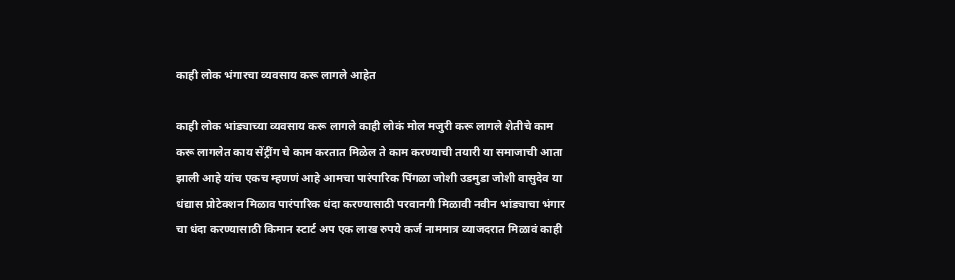काही लोक भंगारचा व्यवसाय करू लागले आहेत

काही लोक भांड्याच्या व्यवसाय करू लागले काही लोकं मोल मजुरी करू लागले शेतीचे काम करू लागलेत काय सेंट्रींग चे काम करतात मिळेल ते काम करण्याची तयारी या समाजाची आता झाली आहे यांच एकच म्हणणं आहे आमचा पारंपारिक पिंगळा जोशी उडमुडा जोशी वासुदेव या धंद्यास प्रोटेक्शन मिळाव पारंपारिक धंदा करण्यासाठी परवानगी मिळावी नवीन भांड्याचा भंगार चा धंदा करण्यासाठी किमान स्टार्ट अप एक लाख रुपये कर्ज नाममात्र व्याजदरात मिळावं काही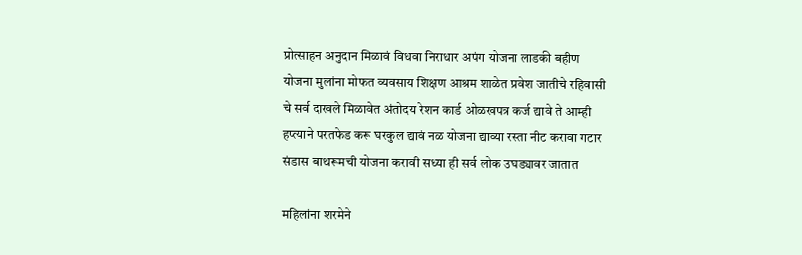प्रोत्साहन अनुदान मिळावं विधवा निराधार अपंग योजना लाडकी बहीण योजना मुलांना मोफत व्यवसाय शिक्षण आश्रम शाळेत प्रवेश जातीचे रहिवासी चे सर्व दाखले मिळावेत अंतोदय रेशन कार्ड ओळखपत्र कर्ज द्यावे ते आम्ही हप्त्याने परतफेड करू घरकुल द्यावं नळ योजना द्याव्या रस्ता नीट करावा गटार संडास बाथरूमची योजना करावी सध्या ही सर्व लोक उघड्यावर जातात

महिलांना शरमेने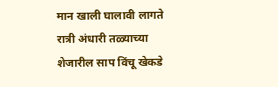मान खाली घालावी लागते रात्री अंधारी तळ्याच्या शेजारील साप विंचू खेकडे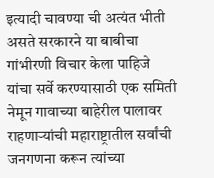इत्यादी चावण्या ची अत्यंत भीती असते सरकारने या बाबीचा गांभीरणी विचार केला पाहिजे यांचा सर्वे करण्यासाठी एक समिती नेमून गावाच्या बाहेरील पालावर राहणाऱ्यांची महाराष्ट्रातील सर्वांची जनगणना करून त्यांच्या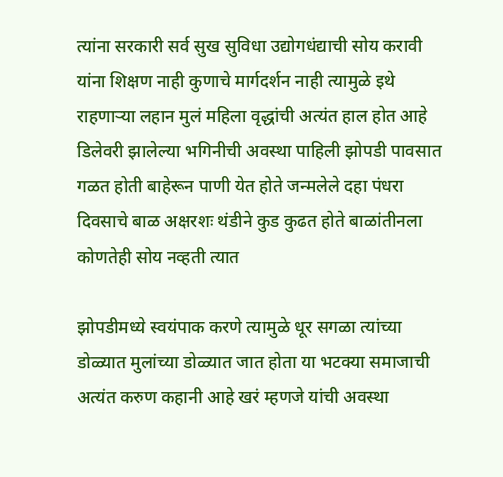त्यांना सरकारी सर्व सुख सुविधा उद्योगधंद्याची सोय करावी यांना शिक्षण नाही कुणाचे मार्गदर्शन नाही त्यामुळे इथे राहणाऱ्या लहान मुलं महिला वृद्धांची अत्यंत हाल होत आहे डिलेवरी झालेल्या भगिनीची अवस्था पाहिली झोपडी पावसात गळत होती बाहेरून पाणी येत होते जन्मलेले दहा पंधरा दिवसाचे बाळ अक्षरशः थंडीने कुड कुढत होते बाळांतीनला कोणतेही सोय नव्हती त्यात

झोपडीमध्ये स्वयंपाक करणे त्यामुळे धूर सगळा त्यांच्या डोळ्यात मुलांच्या डोळ्यात जात होता या भटक्या समाजाची अत्यंत करुण कहानी आहे खरं म्हणजे यांची अवस्था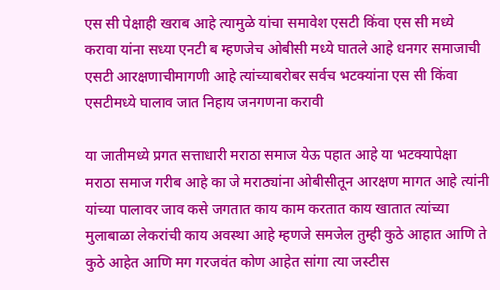एस सी पेक्षाही खराब आहे त्यामुळे यांचा समावेश एसटी किंवा एस सी मध्ये करावा यांना सध्या एनटी ब म्हणजेच ओबीसी मध्ये घातले आहे धनगर समाजाची एसटी आरक्षणाचीमागणी आहे त्यांच्याबरोबर सर्वच भटक्यांना एस सी किंवा एसटीमध्ये घालाव जात निहाय जनगणना करावी

या जातीमध्ये प्रगत सत्ताधारी मराठा समाज येऊ पहात आहे या भटक्यापेक्षा मराठा समाज गरीब आहे का जे मराठ्यांना ओबीसीतून आरक्षण मागत आहे त्यांनी यांच्या पालावर जाव कसे जगतात काय काम करतात काय खातात त्यांच्या मुलाबाळा लेकरांची काय अवस्था आहे म्हणजे समजेल तुम्ही कुठे आहात आणि ते कुठे आहेत आणि मग गरजवंत कोण आहेत सांगा त्या जस्टीस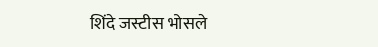शिंदे जस्टीस भोसले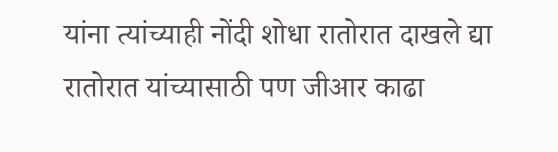यांना त्यांच्याही नोंदी शोधा रातोरात दाखले द्या रातोरात यांच्यासाठी पण जीआर काढा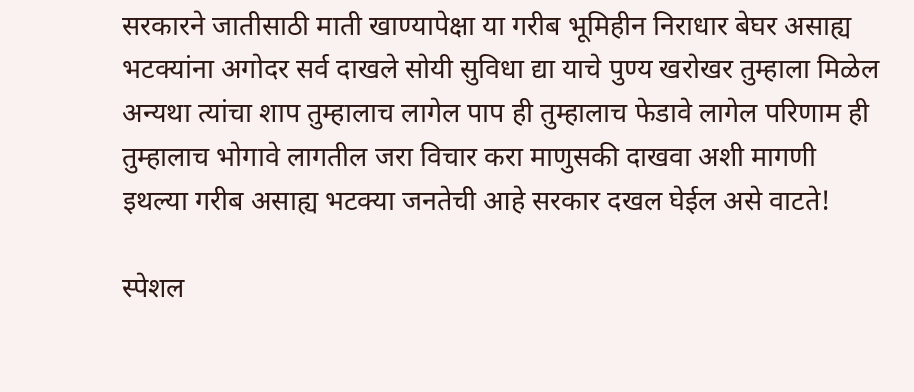सरकारने जातीसाठी माती खाण्यापेक्षा या गरीब भूमिहीन निराधार बेघर असाह्य भटक्यांना अगोदर सर्व दाखले सोयी सुविधा द्या याचे पुण्य खरोखर तुम्हाला मिळेल अन्यथा त्यांचा शाप तुम्हालाच लागेल पाप ही तुम्हालाच फेडावे लागेल परिणाम ही तुम्हालाच भोगावे लागतील जरा विचार करा माणुसकी दाखवा अशी मागणी इथल्या गरीब असाह्य भटक्या जनतेची आहे सरकार दखल घेईल असे वाटते!

स्पेशल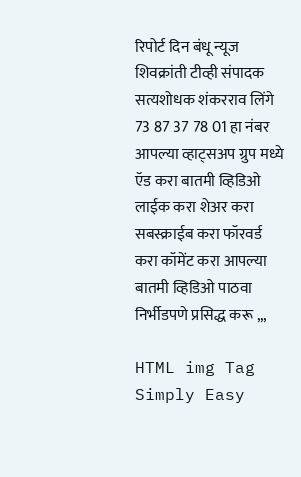रिपोर्ट दिन बंधू न्यूज शिवक्रांती टीव्ही संपादक सत्यशोधक शंकरराव लिंगे 73 87 37 78 01 हा नंबर आपल्या व्हाट्सअप ग्रुप मध्ये ऍड करा बातमी व्हिडिओ लाईक करा शेअर करा सबस्क्राईब करा फॉरवर्ड करा कॉमेंट करा आपल्या बातमी व्हिडिओ पाठवा निर्भीडपणे प्रसिद्ध करू ,,,

HTML img Tag Simply Easy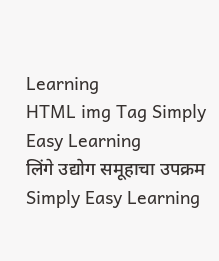Learning
HTML img Tag Simply Easy Learning
लिंगे उद्योग समूहाचा उपक्रम Simply Easy Learning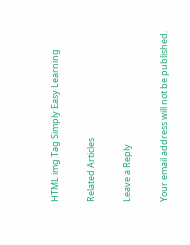HTML img Tag Simply Easy Learning

Related Articles

Leave a Reply

Your email address will not be published.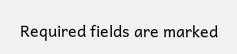Required fields are marked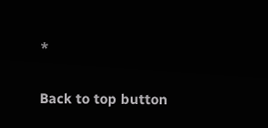*

Back to top button